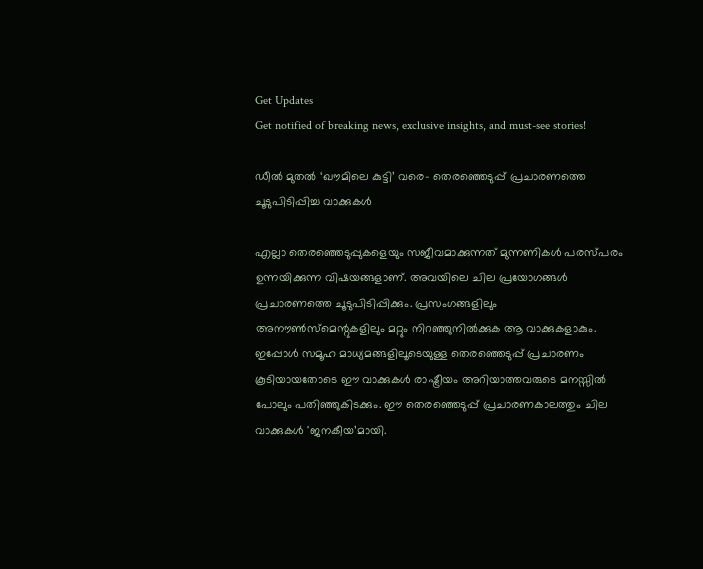Get Updates
Get notified of breaking news, exclusive insights, and must-see stories!

ഡീൽ മുതൽ ‘ഖൗമിലെ കുട്ടി’ വരെ- തെരഞ്ഞെടുപ്പ് പ്രചാരണത്തെ ചൂടുപിടിപ്പിച്ച വാക്കുകൾ

എല്ലാ തെരഞ്ഞെടുപ്പുകളെയും സജീവമാക്കുന്നത് മുന്നണികൾ പരസ്പരം ഉന്നയിക്കുന്ന വിഷയങ്ങളാണ്. അവയിലെ ചില പ്രയോഗങ്ങൾ പ്രചാരണത്തെ ചൂടുപിടിപ്പിക്കും. പ്രസംഗങ്ങളിലും അനൗൺസ്മെന്റുകളിലും മറ്റും നിറഞ്ഞുനിൽക്കുക ആ വാക്കുകളാകും. ഇപ്പോൾ സമൂഹ മാധ്യമങ്ങളിലൂടെയുള്ള തെരഞ്ഞെടുപ്പ് പ്രചാരണം കൂടിയായതോടെ ഈ വാക്കുകൾ രാഷ്ട്രീയം അറിയാത്തവരുടെ മനസ്സിൽ പോലും പതിഞ്ഞുകിടക്കും. ഈ തെരഞ്ഞെടുപ്പ് പ്രചാരണകാലത്തും ചില വാക്കുകൾ 'ജനകീയ’മായി.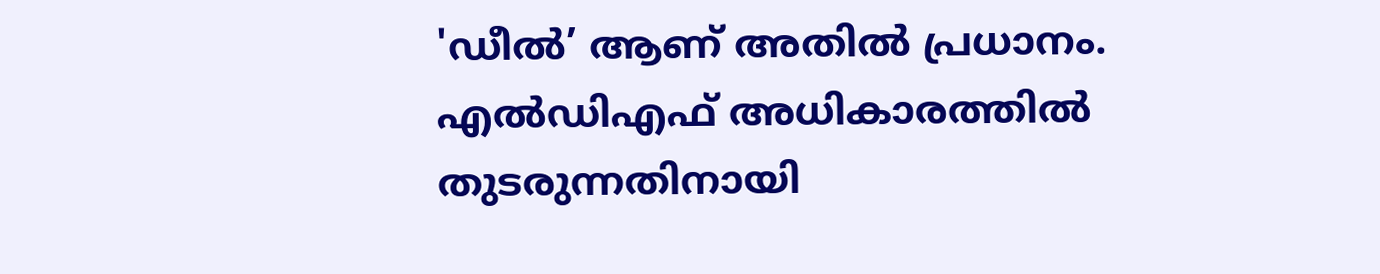'ഡീൽ’ ആണ് അതിൽ പ്രധാനം. എൽഡിഎഫ് അധികാരത്തിൽ തുടരുന്നതിനായി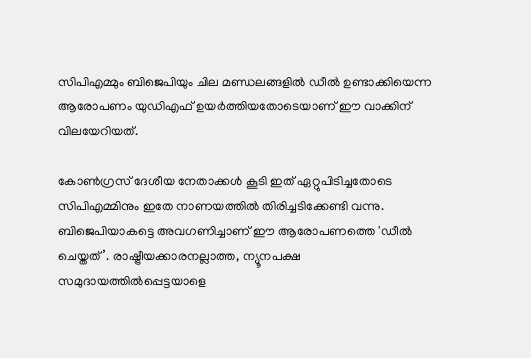സിപിഎമ്മും ബിജെപിയും ചില മണ്ഡലങ്ങളിൽ ഡീൽ ഉണ്ടാക്കിയെന്ന ആരോപണം യുഡിഎഫ് ഉയർത്തിയതോടെയാണ് ഈ വാക്കിന് വിലയേറിയത്.

കോൺഗ്രസ് ദേശീയ നേതാക്കൾ കൂടി ഇത് ഏറ്റുപിടിച്ചതോടെ സിപിഎമ്മിനും ഇതേ നാണയത്തിൽ തിരിച്ചടിക്കേണ്ടി വന്നു. ബിജെപിയാകട്ടെ അവഗണിച്ചാണ് ഈ ആരോപണത്തെ 'ഡീൽ ചെയ്തത്’. രാഷ്ട്രീയക്കാരനല്ലാത്ത, ന്യൂനപക്ഷ സമുദായത്തിൽപ്പെട്ടയാളെ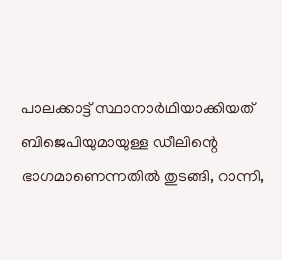പാലക്കാട്ട് സ്ഥാനാർഥിയാക്കിയത് ബിജെപിയുമായുള്ള ഡീലിന്റെ ഭാഗമാണെന്നതിൽ തുടങ്ങി, റാന്നി,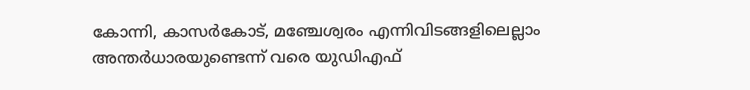കോന്നി, കാസർകോട്, മഞ്ചേശ്വരം എന്നിവിടങ്ങളിലെല്ലാം അന്തർധാരയുണ്ടെന്ന് വരെ യുഡിഎഫ്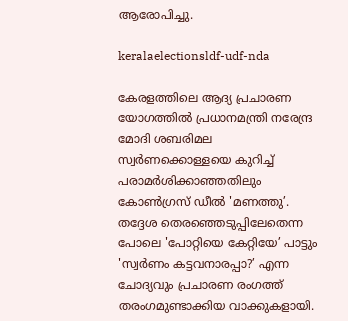ആരോപിച്ചു.

keralaelectionsldf-udf-nda

കേരളത്തിലെ ആദ്യ പ്രചാരണ യോഗത്തിൽ പ്രധാനമന്ത്രി നരേന്ദ്ര മോദി ശബരിമല സ്വർണക്കൊള്ളയെ കുറിച്ച് പരാമർശിക്കാഞ്ഞതിലും കോൺഗ്രസ് ഡീൽ 'മണത്തു’. തദ്ദേശ തെരഞ്ഞെടുപ്പിലേതെന്ന പോലെ 'പോറ്റിയെ കേറ്റിയേ’ പാട്ടും 'സ്വർണം കട്ടവനാരപ്പാ?’ എന്ന ചോദ്യവും പ്രചാരണ രംഗത്ത് തരംഗമുണ്ടാക്കിയ വാക്കുകളായി.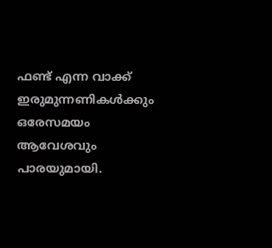ഫണ്ട് എന്ന വാക്ക് ഇരുമുന്നണികൾക്കും ഒരേസമയം ആവേശവും പാരയുമായി.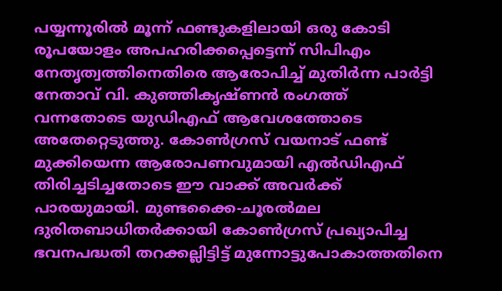പയ്യന്നൂരിൽ മൂന്ന് ഫണ്ടുകളിലായി ഒരു കോടി രൂപയോളം അപഹരിക്കപ്പെട്ടെന്ന് സിപിഎം നേതൃത്വത്തിനെതിരെ ആരോപിച്ച് മുതിർന്ന പാർട്ടി നേതാവ് വി. കുഞ്ഞികൃഷ്ണൻ രംഗത്ത് വന്നതോടെ യുഡിഎഫ് ആവേശത്തോടെ അതേറ്റെടുത്തു. കോൺഗ്രസ് വയനാട് ഫണ്ട് മുക്കിയെന്ന ആരോപണവുമായി എൽഡിഎഫ് തിരിച്ചടിച്ചതോടെ ഈ വാക്ക് അവർക്ക് പാരയുമായി. മുണ്ടക്കൈ-ചൂരൽമല ദുരിതബാധിതർക്കായി കോൺഗ്രസ് പ്രഖ്യാപിച്ച ഭവനപദ്ധതി തറക്കല്ലിട്ടിട്ട് മുന്നോട്ടുപോകാത്തതിനെ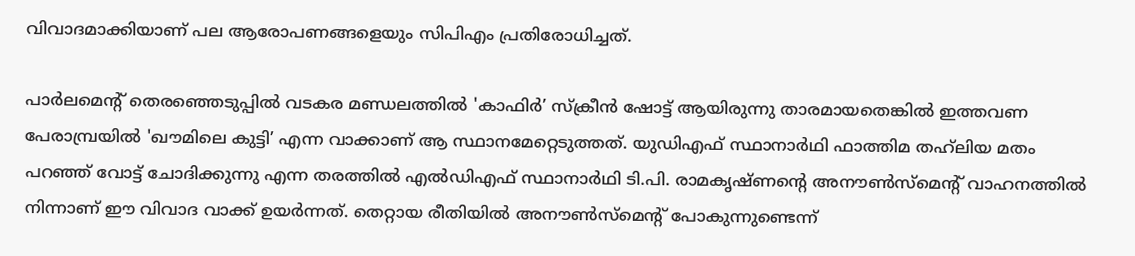വിവാദമാക്കിയാണ് പല ആരോപണങ്ങളെയും സിപിഎം പ്രതിരോധിച്ചത്.

പാർലമെന്റ് തെരഞ്ഞെടുപ്പിൽ വടകര മണ്ഡലത്തിൽ 'കാഫിർ’ സ്ക്രീൻ ഷോട്ട് ആയിരുന്നു താരമായതെങ്കിൽ ഇത്തവണ പേരാമ്പ്രയിൽ 'ഖൗമിലെ കുട്ടി’ എന്ന വാക്കാണ് ആ സ്ഥാനമേറ്റെടുത്തത്. യുഡിഎഫ് സ്ഥാനാർഥി ഫാത്തിമ തഹ്‍ലിയ മതം പറഞ്ഞ് വോട്ട് ചോദിക്കുന്നു എന്ന തരത്തിൽ എൽഡിഎഫ് സ്ഥാനാർഥി ടി.പി. രാമകൃഷ്ണന്റെ അനൗൺസ്മെന്റ് വാഹനത്തിൽ നിന്നാണ് ഈ വിവാദ വാക്ക് ഉയർന്നത്. തെറ്റായ രീതിയില്‍ അനൗണ്‍സ്മെന്‍റ് പോകുന്നുണ്ടെന്ന്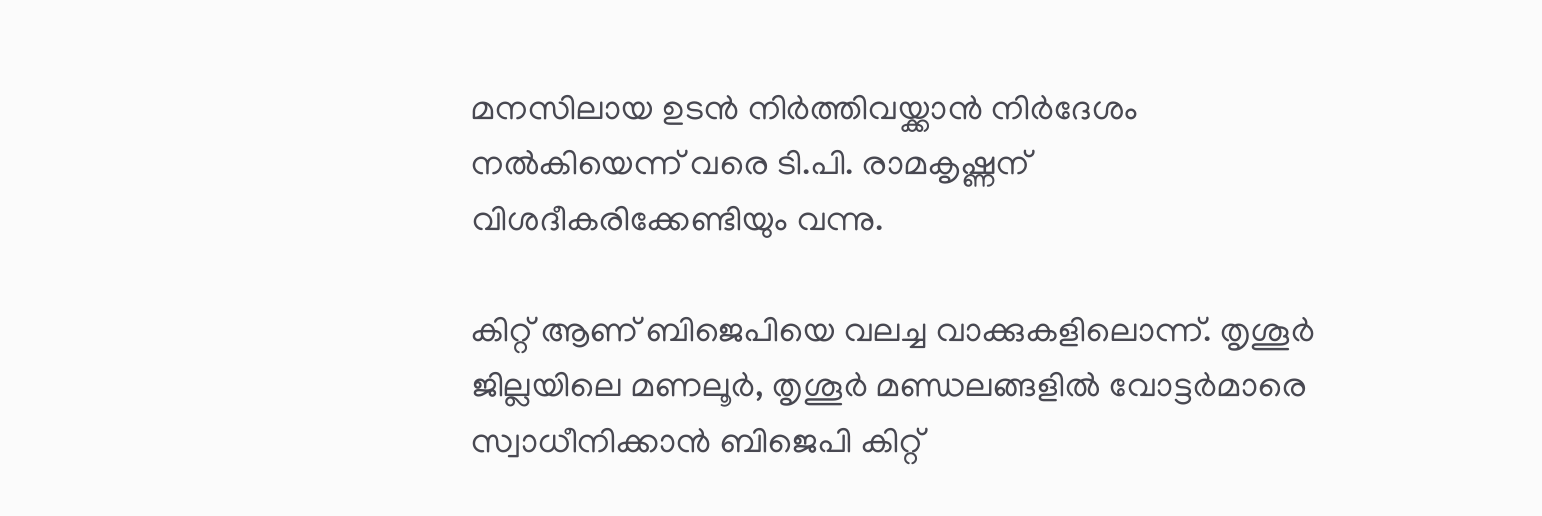മനസിലായ ഉടന്‍ നിര്‍ത്തിവയ്ക്കാന്‍ നിര്‍ദേശം നല്‍കിയെന്ന് വരെ ടി.പി. രാമകൃഷ്ണന് വിശദീകരിക്കേണ്ടിയും വന്നു.

കിറ്റ് ആണ് ബിജെപിയെ വലച്ച വാക്കുകളിലൊന്ന്. തൃശൂർ ജില്ലയിലെ മണലൂർ, തൃശൂർ മണ്ഡലങ്ങളിൽ വോട്ടർമാരെ സ്വാധീനിക്കാൻ ബിജെപി കിറ്റ്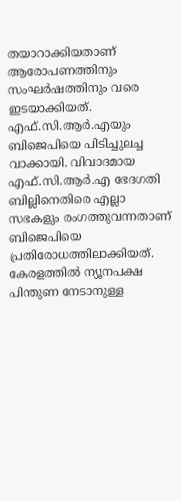തയാറാക്കിയതാണ് ആരോപണത്തിനും സംഘർഷത്തിനും വരെ ഇടയാക്കിയത്. എഫ്.സി.ആർ.എയും ബിജെപിയെ പിടിച്ചുലച്ച വാക്കായി. വിവാദമായ എഫ്.സി.ആർ.എ ഭേദഗതി ബില്ലിനെതിരെ എല്ലാ സഭകളും രംഗത്തുവന്നതാണ് ബിജെപിയെ പ്രതിരോധത്തിലാക്കിയത്. കേരളത്തിൽ ന്യൂനപക്ഷ പിന്തുണ നേടാനുള്ള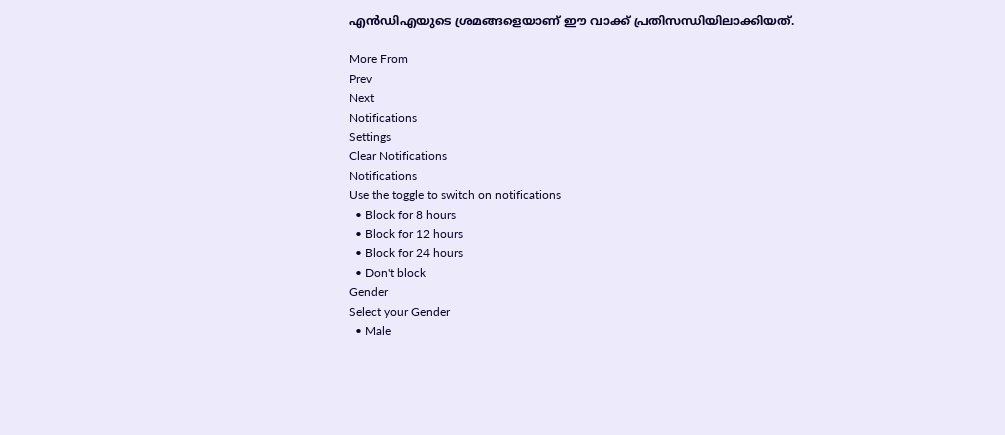എൻഡിഎയുടെ ശ്രമങ്ങളെയാണ് ഈ വാക്ക് പ്രതിസന്ധിയിലാക്കിയത്.

More From
Prev
Next
Notifications
Settings
Clear Notifications
Notifications
Use the toggle to switch on notifications
  • Block for 8 hours
  • Block for 12 hours
  • Block for 24 hours
  • Don't block
Gender
Select your Gender
  • Male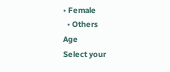• Female
  • Others
Age
Select your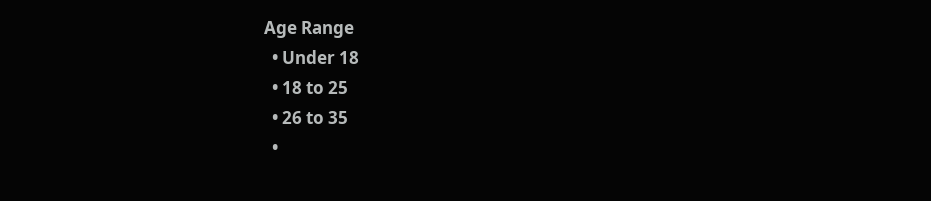Age Range
  • Under 18
  • 18 to 25
  • 26 to 35
  •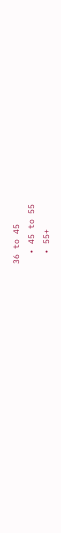36 to 45
  • 45 to 55
  • 55+